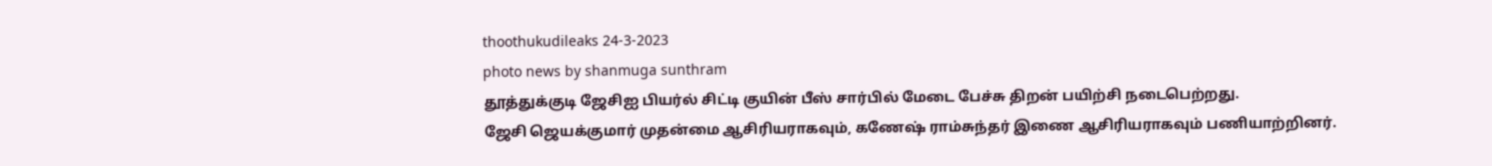thoothukudileaks 24-3-2023
photo news by shanmuga sunthram
தூத்துக்குடி ஜேசிஐ பியர்ல் சிட்டி குயின் பீஸ் சார்பில் மேடை பேச்சு திறன் பயிற்சி நடைபெற்றது.
ஜேசி ஜெயக்குமார் முதன்மை ஆசிரியராகவும், கணேஷ் ராம்சுந்தர் இணை ஆசிரியராகவும் பணியாற்றினர்.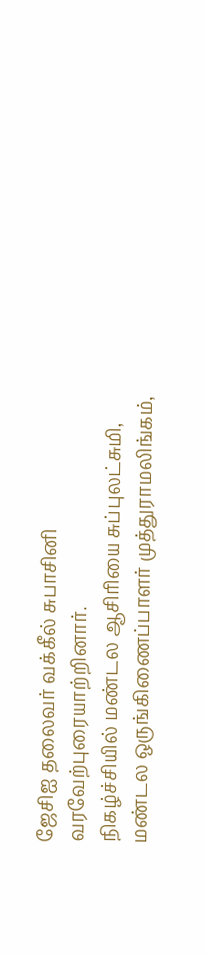ஜேசிஐ தலைவர் வக்கீல் சுபாசினி வரவேற்புரையாற்றினார்.
நிகழ்ச்சியில் மண்டல ஆசிரியை சுப்புலட்சுமி, மண்டல ஒருங்கிணைப்பாளர் முத்துராமலிங்கம்,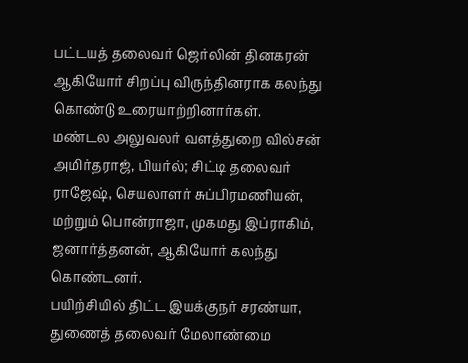பட்டயத் தலைவர் ஜெர்லின் தினகரன் ஆகியோர் சிறப்பு விருந்தினராக கலந்து கொண்டு உரையாற்றினார்கள்.
மண்டல அலுவலர் வளத்துறை வில்சன் அமிர்தராஜ், பியர்ல்; சிட்டி தலைவர் ராஜேஷ், செயலாளர் சுப்பிரமணியன், மற்றும் பொன்ராஜா, முகமது இப்ராகிம், ஜனார்த்தனன், ஆகியோர் கலந்து கொண்டனர்.
பயிற்சியில் திட்ட இயக்குநர் சரண்யா, துணைத் தலைவர் மேலாண்மை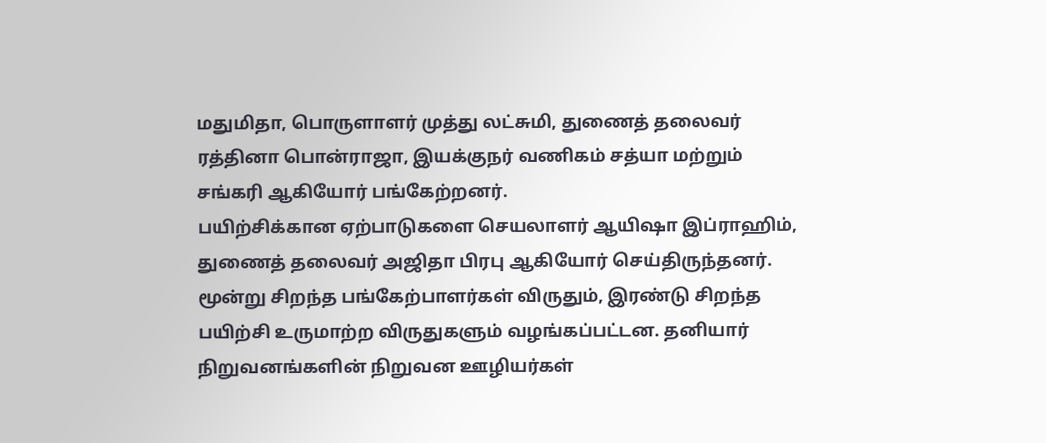மதுமிதா, பொருளாளர் முத்து லட்சுமி, துணைத் தலைவர் ரத்தினா பொன்ராஜா, இயக்குநர் வணிகம் சத்யா மற்றும் சங்கரி ஆகியோர் பங்கேற்றனர்.
பயிற்சிக்கான ஏற்பாடுகளை செயலாளர் ஆயிஷா இப்ராஹிம், துணைத் தலைவர் அஜிதா பிரபு ஆகியோர் செய்திருந்தனர்.
மூன்று சிறந்த பங்கேற்பாளர்கள் விருதும், இரண்டு சிறந்த பயிற்சி உருமாற்ற விருதுகளும் வழங்கப்பட்டன. தனியார் நிறுவனங்களின் நிறுவன ஊழியர்கள்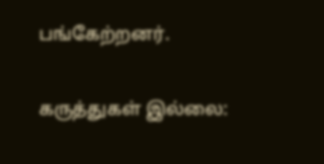பங்கேற்றனர்.

கருத்துகள் இல்லை: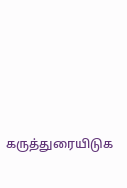கருத்துரையிடுக